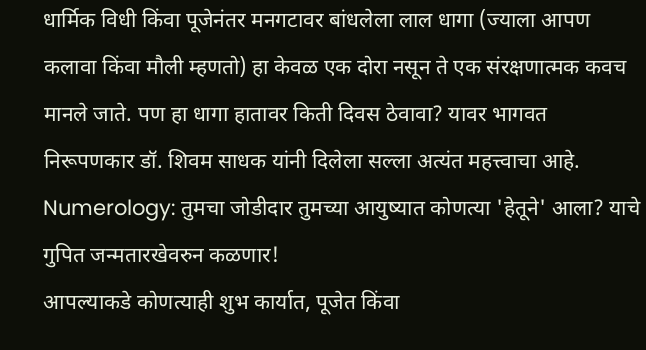धार्मिक विधी किंवा पूजेनंतर मनगटावर बांधलेला लाल धागा (ज्याला आपण कलावा किंवा मौली म्हणतो) हा केवळ एक दोरा नसून ते एक संरक्षणात्मक कवच मानले जाते. पण हा धागा हातावर किती दिवस ठेवावा? यावर भागवत निरूपणकार डॉ. शिवम साधक यांनी दिलेला सल्ला अत्यंत महत्त्वाचा आहे.
Numerology: तुमचा जोडीदार तुमच्या आयुष्यात कोणत्या 'हेतूने' आला? याचे गुपित जन्मतारखेवरुन कळणार!
आपल्याकडे कोणत्याही शुभ कार्यात, पूजेत किंवा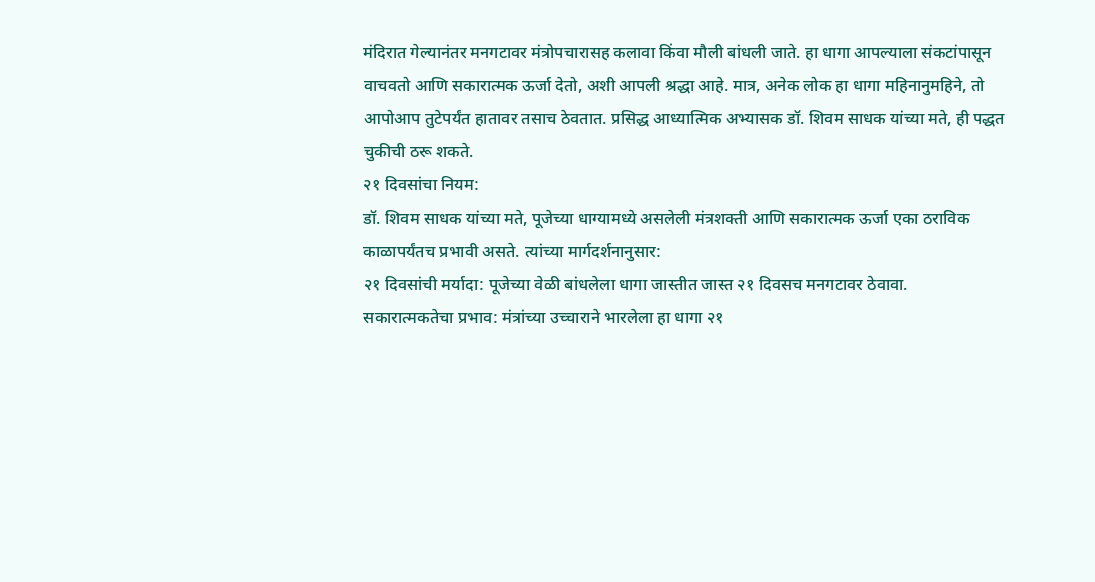मंदिरात गेल्यानंतर मनगटावर मंत्रोपचारासह कलावा किंवा मौली बांधली जाते. हा धागा आपल्याला संकटांपासून वाचवतो आणि सकारात्मक ऊर्जा देतो, अशी आपली श्रद्धा आहे. मात्र, अनेक लोक हा धागा महिनानुमहिने, तो आपोआप तुटेपर्यंत हातावर तसाच ठेवतात. प्रसिद्ध आध्यात्मिक अभ्यासक डॉ. शिवम साधक यांच्या मते, ही पद्धत चुकीची ठरू शकते.
२१ दिवसांचा नियम:
डॉ. शिवम साधक यांच्या मते, पूजेच्या धाग्यामध्ये असलेली मंत्रशक्ती आणि सकारात्मक ऊर्जा एका ठराविक काळापर्यंतच प्रभावी असते. त्यांच्या मार्गदर्शनानुसार:
२१ दिवसांची मर्यादा: पूजेच्या वेळी बांधलेला धागा जास्तीत जास्त २१ दिवसच मनगटावर ठेवावा.
सकारात्मकतेचा प्रभाव: मंत्रांच्या उच्चाराने भारलेला हा धागा २१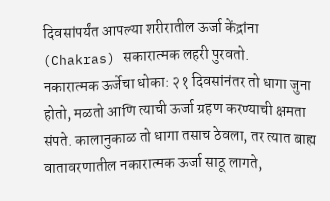दिवसांपर्यंत आपल्या शरीरातील ऊर्जा केंद्रांना (Chakras) सकारात्मक लहरी पुरवतो.
नकारात्मक ऊर्जेचा धोका: २१ दिवसांनंतर तो धागा जुना होतो, मळतो आणि त्याची ऊर्जा ग्रहण करण्याची क्षमता संपते. कालानुकाळ तो धागा तसाच ठेवला, तर त्यात बाह्य वातावरणातील नकारात्मक ऊर्जा साठू लागते,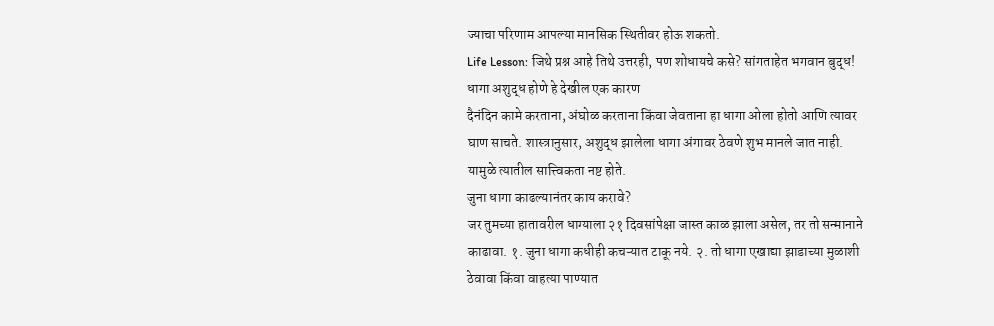ज्याचा परिणाम आपल्या मानसिक स्थितीवर होऊ शकतो.
Life Lesson: जिथे प्रश्न आहे तिथे उत्तरही, पण शोधायचे कसे? सांगताहेत भगवान बुद्ध!
धागा अशुद्ध होणे हे देखील एक कारण
दैनंदिन कामे करताना, अंघोळ करताना किंवा जेवताना हा धागा ओला होतो आणि त्यावर घाण साचते. शास्त्रानुसार, अशुद्ध झालेला धागा अंगावर ठेवणे शुभ मानले जात नाही. यामुळे त्यातील सात्त्विकता नष्ट होते.
जुना धागा काढल्यानंतर काय करावे?
जर तुमच्या हातावरील धाग्याला २१ दिवसांपेक्षा जास्त काळ झाला असेल, तर तो सन्मानाने काढावा. १. जुना धागा कधीही कचऱ्यात टाकू नये. २. तो धागा एखाद्या झाडाच्या मुळाशी ठेवावा किंवा वाहत्या पाण्यात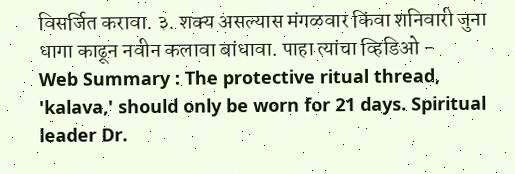विसर्जित करावा. ३. शक्य असल्यास मंगळवार किंवा शनिवारी जुना धागा काढून नवीन कलावा बांधावा. पाहा त्यांचा व्हिडिओ -
Web Summary : The protective ritual thread, 'kalava,' should only be worn for 21 days. Spiritual leader Dr.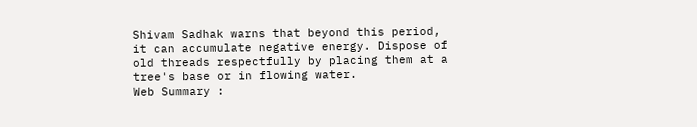Shivam Sadhak warns that beyond this period, it can accumulate negative energy. Dispose of old threads respectfully by placing them at a tree's base or in flowing water.
Web Summary :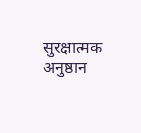सुरक्षात्मक अनुष्ठान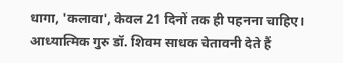धागा, 'कलावा', केवल 21 दिनों तक ही पहनना चाहिए। आध्यात्मिक गुरु डॉ. शिवम साधक चेतावनी देते हैं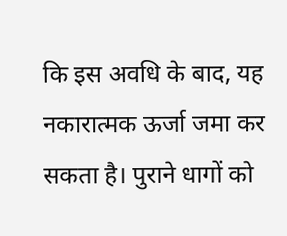कि इस अवधि के बाद, यह नकारात्मक ऊर्जा जमा कर सकता है। पुराने धागों को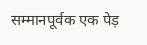सम्मानपूर्वक एक पेड़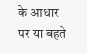के आधार पर या बहते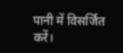पानी में विसर्जित करें।